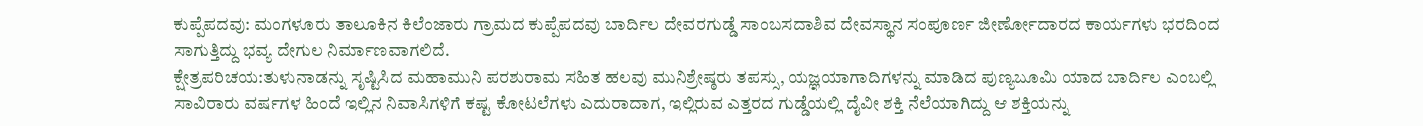ಕುಪ್ಪೆಪದವು: ಮಂಗಳೂರು ತಾಲೂಕಿನ ಕಿಲೆಂಜಾರು ಗ್ರಾಮದ ಕುಪ್ಪೆಪದವು ಬಾರ್ದಿಲ ದೇವರಗುಡ್ಡೆ ಸಾಂಬಸದಾಶಿವ ದೇವಸ್ಥಾನ ಸಂಪೂರ್ಣ ಜೀರ್ಣೋದಾರದ ಕಾರ್ಯಗಳು ಭರದಿಂದ ಸಾಗುತ್ತಿದ್ದು ಭವ್ಯ ದೇಗುಲ ನಿರ್ಮಾಣವಾಗಲಿದೆ.
ಕ್ಷೇತ್ರಪರಿಚಯ:ತುಳುನಾಡನ್ನು ಸೃಷ್ಟಿಸಿದ ಮಹಾಮುನಿ ಪರಶುರಾಮ ಸಹಿತ ಹಲವು ಮುನಿಶ್ರೇಷ್ಠರು ತಪಸ್ಸು, ಯಜ್ಞಯಾಗಾದಿಗಳನ್ನು ಮಾಡಿದ ಪುಣ್ಯಬೂಮಿ ಯಾದ ಬಾರ್ದಿಲ ಎಂಬಲ್ಲಿ ಸಾವಿರಾರು ವರ್ಷಗಳ ಹಿಂದೆ ಇಲ್ಲಿನ ನಿವಾಸಿಗಳಿಗೆ ಕಷ್ಟ ಕೋಟಲೆಗಳು ಎದುರಾದಾಗ, ಇಲ್ಲಿರುವ ಎತ್ತರದ ಗುಡ್ಡೆಯಲ್ಲಿ ದೈವೀ ಶಕ್ತಿ ನೆಲೆಯಾಗಿದ್ದು ಆ ಶಕ್ತಿಯನ್ನು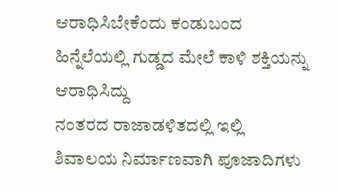ಆರಾಧಿಸಿಬೇಕೆಂದು ಕಂಡುಬಂದ ಹಿನ್ನೆಲೆಯಲ್ಲಿ ಗುಡ್ಡದ ಮೇಲೆ ಕಾಳಿ ಶಕ್ತಿಯನ್ನು ಆರಾಧಿಸಿದ್ದು
ನಂತರದ ರಾಜಾಡಳಿತದಲ್ಲಿ ಇಲ್ಲಿ ಶಿವಾಲಯ ನಿರ್ಮಾಣವಾಗಿ ಪೂಜಾದಿಗಳು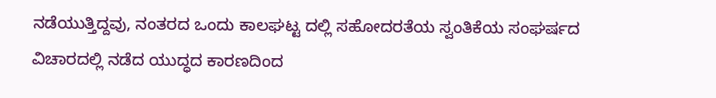ನಡೆಯುತ್ತಿದ್ದವು, ನಂತರದ ಒಂದು ಕಾಲಘಟ್ಟ ದಲ್ಲಿ ಸಹೋದರತೆಯ ಸ್ವಂತಿಕೆಯ ಸಂಘರ್ಷದ ವಿಚಾರದಲ್ಲಿ ನಡೆದ ಯುದ್ಧದ ಕಾರಣದಿಂದ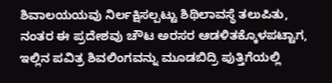ಶಿವಾಲಯಯವು ನಿರ್ಲಕ್ಷಿಸಲ್ಪಟ್ಟು ಶಿಥಿಲಾವಸ್ಥೆ ತಲುಪಿತು, ನಂತರ ಈ ಪ್ರದೇಶವು ಚೌಟ ಅರಸರ ಆಡಳಿತಕ್ಕೊಳಪಟ್ಟಾಗ, ಇಲ್ಲಿನ ಪವಿತ್ರ ಶಿವಲಿಂಗವನ್ನು ಮೂಡಬಿದ್ರಿ ಪುತ್ತಿಗೆಯಲ್ಲಿ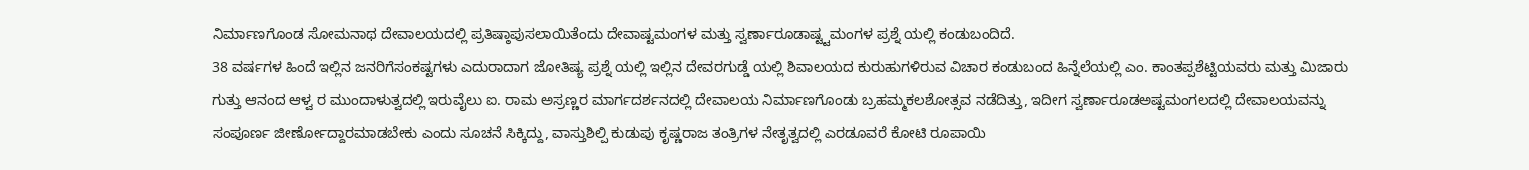ನಿರ್ಮಾಣಗೊಂಡ ಸೋಮನಾಥ ದೇವಾಲಯದಲ್ಲಿ ಪ್ರತಿಷ್ಠಾಪುಸಲಾಯಿತೆಂದು ದೇವಾಷ್ಟಮಂಗಳ ಮತ್ತು ಸ್ವರ್ಣಾರೂಡಾಷ್ಟ್ಟಮಂಗಳ ಪ್ರಶ್ನೆ ಯಲ್ಲಿ ಕಂಡುಬಂದಿದೆ.
38 ವರ್ಷಗಳ ಹಿಂದೆ ಇಲ್ಲಿನ ಜನರಿಗೆಸಂಕಷ್ಟಗಳು ಎದುರಾದಾಗ ಜೋತಿಷ್ಯ ಪ್ರಶ್ನೆ ಯಲ್ಲಿ ಇಲ್ಲಿನ ದೇವರಗುಡ್ಡೆ ಯಲ್ಲಿ ಶಿವಾಲಯದ ಕುರುಹುಗಳಿರುವ ವಿಚಾರ ಕಂಡುಬಂದ ಹಿನ್ನೆಲೆಯಲ್ಲಿ ಎಂ. ಕಾಂತಪ್ಪಶೆಟ್ಟಿಯವರು ಮತ್ತು ಮಿಜಾರು ಗುತ್ತು ಆನಂದ ಆಳ್ವ ರ ಮುಂದಾಳುತ್ವದಲ್ಲಿ ಇರುವೈಲು ಐ. ರಾಮ ಅಸ್ರಣ್ಣರ ಮಾರ್ಗದರ್ಶನದಲ್ಲಿ ದೇವಾಲಯ ನಿರ್ಮಾಣಗೊಂಡು ಬ್ರಹಮ್ಮಕಲಶೋತ್ಸವ ನಡೆದಿತ್ತು, ಇದೀಗ ಸ್ವರ್ಣಾರೂಡಅಷ್ಟಮಂಗಲದಲ್ಲಿ ದೇವಾಲಯವನ್ನು ಸಂಪೂರ್ಣ ಜೀರ್ಣೋದ್ದಾರಮಾಡಬೇಕು ಎಂದು ಸೂಚನೆ ಸಿಕ್ಕಿದ್ದು, ವಾಸ್ತುಶಿಲ್ಪಿ ಕುಡುಪು ಕೃಷ್ಣರಾಜ ತಂತ್ರಿಗಳ ನೇತೃತ್ವದಲ್ಲಿ ಎರಡೂವರೆ ಕೋಟಿ ರೂಪಾಯಿ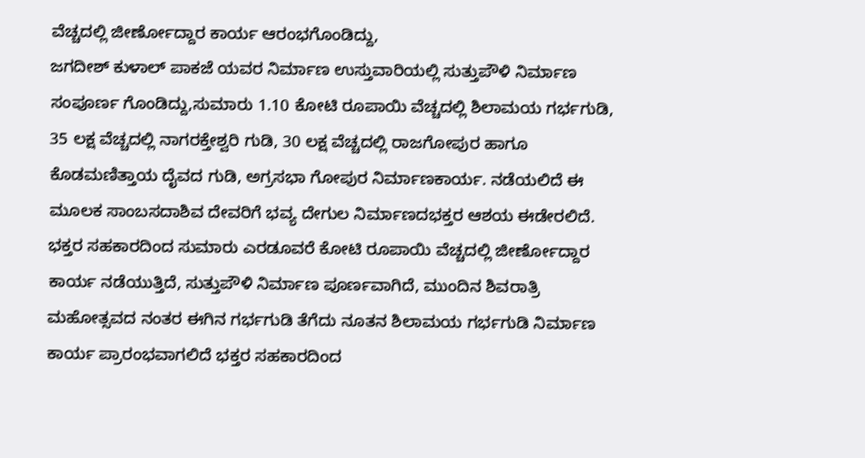ವೆಚ್ಚದಲ್ಲಿ ಜೀರ್ಣೋದ್ದಾರ ಕಾರ್ಯ ಆರಂಭಗೊಂಡಿದ್ದು,
ಜಗದೀಶ್ ಕುಳಾಲ್ ಪಾಕಜೆ ಯವರ ನಿರ್ಮಾಣ ಉಸ್ತುವಾರಿಯಲ್ಲಿ ಸುತ್ತುಪೌಳಿ ನಿರ್ಮಾಣ ಸಂಪೂರ್ಣ ಗೊಂಡಿದ್ದು,ಸುಮಾರು 1.10 ಕೋಟಿ ರೂಪಾಯಿ ವೆಚ್ಚದಲ್ಲಿ ಶಿಲಾಮಯ ಗರ್ಭಗುಡಿ, 35 ಲಕ್ಷ ವೆಚ್ಚದಲ್ಲಿ ನಾಗರಕ್ತೇಶ್ವರಿ ಗುಡಿ, 30 ಲಕ್ಷ ವೆಚ್ಚದಲ್ಲಿ ರಾಜಗೋಪುರ ಹಾಗೂ ಕೊಡಮಣಿತ್ತಾಯ ದೈವದ ಗುಡಿ, ಅಗ್ರಸಭಾ ಗೋಪುರ ನಿರ್ಮಾಣಕಾರ್ಯ. ನಡೆಯಲಿದೆ ಈ ಮೂಲಕ ಸಾಂಬಸದಾಶಿವ ದೇವರಿಗೆ ಭವ್ಯ ದೇಗುಲ ನಿರ್ಮಾಣದಭಕ್ತರ ಆಶಯ ಈಡೇರಲಿದೆ.
ಭಕ್ತರ ಸಹಕಾರದಿಂದ ಸುಮಾರು ಎರಡೂವರೆ ಕೋಟಿ ರೂಪಾಯಿ ವೆಚ್ಚದಲ್ಲಿ ಜೀರ್ಣೋದ್ದಾರ ಕಾರ್ಯ ನಡೆಯುತ್ತಿದೆ, ಸುತ್ತುಪೌಳಿ ನಿರ್ಮಾಣ ಪೂರ್ಣವಾಗಿದೆ, ಮುಂದಿನ ಶಿವರಾತ್ರಿ ಮಹೋತ್ಸವದ ನಂತರ ಈಗಿನ ಗರ್ಭಗುಡಿ ತೆಗೆದು ನೂತನ ಶಿಲಾಮಯ ಗರ್ಭಗುಡಿ ನಿರ್ಮಾಣ ಕಾರ್ಯ ಪ್ರಾರಂಭವಾಗಲಿದೆ ಭಕ್ತರ ಸಹಕಾರದಿಂದ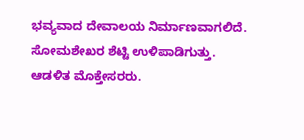ಭವ್ಯವಾದ ದೇವಾಲಯ ನಿರ್ಮಾಣವಾಗಲಿದೆ.
ಸೋಮಶೇಖರ ಶೆಟ್ಟಿ ಉಳಿಪಾಡಿಗುತ್ತು. ಆಡಳಿತ ಮೊಕ್ತೇಸರರು.